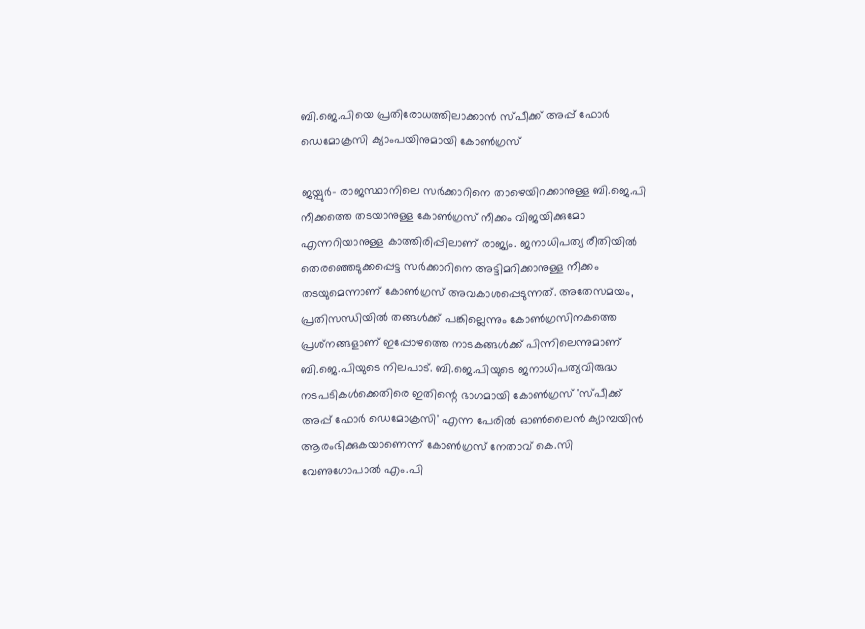ബി.ജെ.പിയെ പ്രതിരോധത്തിലാക്കാന്‍ സ്പീക്ക് അപ്പ് ഫോർ ഡെമോക്രസി ക്യാംപയിനുമായി കോൺഗ്രസ്

ജയ്പുർ- രാജസ്ഥാനിലെ സർക്കാറിനെ താഴെയിറക്കാനുള്ള ബി.ജെ.പി നീക്കത്തെ തടയാനുള്ള കോൺഗ്രസ് നീക്കം വിജയിക്കുമോ എന്നറിയാനുള്ള കാത്തിരിപ്പിലാണ് രാജ്യം. ജനാധിപത്യ രീതിയിൽ തെരഞ്ഞെടുക്കപ്പെട്ട സർക്കാറിനെ അട്ടിമറിക്കാനുള്ള നീക്കം തടയുമെന്നാണ് കോൺഗ്രസ് അവകാശപ്പെടുന്നത്. അതേസമയം, പ്രതിസന്ധിയിൽ തങ്ങൾക്ക് പങ്കില്ലെന്നും കോൺഗ്രസിനകത്തെ പ്രശ്‌നങ്ങളാണ് ഇപ്പോഴത്തെ നാടകങ്ങൾക്ക് പിന്നിലെന്നുമാണ് ബി.ജെ.പിയുടെ നിലപാട്. ബി.ജെ.പിയുടെ ജനാധിപത്യവിരുദ്ധ നടപടികൾക്കെതിരെ ഇതിന്റെ ഭാഗമായി കോൺഗ്രസ് 'സ്പീക്ക് അപ്പ് ഫോർ ഡെമോക്രസി' എന്ന പേരിൽ ഓൺലൈൻ ക്യാമ്പയിൻ ആരംഭിക്കുകയാണെന്ന് കോൺഗ്രസ് നേതാവ് കെ.സി വേണുഗോപാൽ എം.പി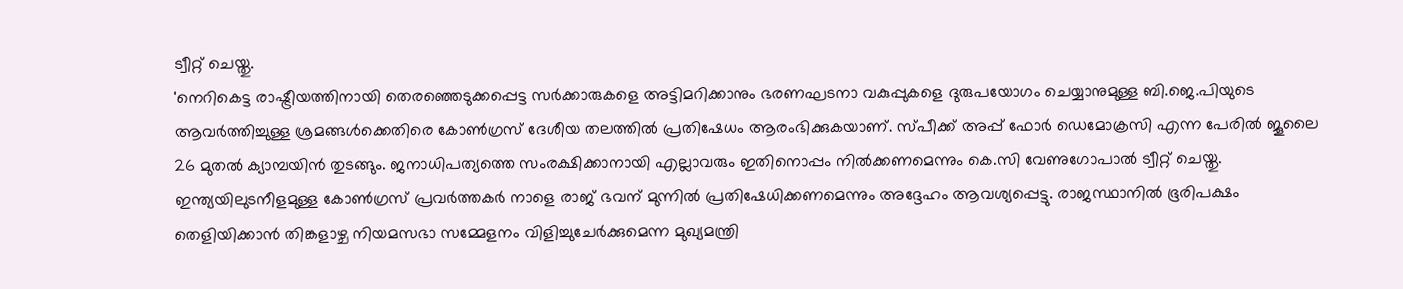ട്വീറ്റ് ചെയ്തു.
'നെറികെട്ട രാഷ്ട്രീയത്തിനായി തെരഞ്ഞെടുക്കപ്പെട്ട സർക്കാരുകളെ അട്ടിമറിക്കാനും ഭരണഘടനാ വകുപ്പുകളെ ദുരുപയോഗം ചെയ്യാനുമുള്ള ബി.ജെ.പിയുടെ ആവർത്തിച്ചുള്ള ശ്രമങ്ങൾക്കെതിരെ കോൺഗ്രസ് ദേശീയ തലത്തിൽ പ്രതിഷേധം ആരംഭിക്കുകയാണ്. സ്പീക്ക് അപ്പ് ഫോർ ഡെമോക്രസി എന്ന പേരിൽ ജൂലൈ 26 മുതൽ ക്യാമ്പയിൻ തുടങ്ങും. ജനാധിപത്യത്തെ സംരക്ഷിക്കാനായി എല്ലാവരും ഇതിനൊപ്പം നിൽക്കണമെന്നും കെ.സി വേണുഗോപാൽ ട്വീറ്റ് ചെയ്തു. ഇന്ത്യയിലുടനീളമുള്ള കോൺഗ്രസ് പ്രവർത്തകർ നാളെ രാജ് ഭവന് മുന്നിൽ പ്രതിഷേധിക്കണമെന്നും അദ്ദേഹം ആവശ്യപ്പെട്ടു. രാജസ്ഥാനിൽ ഭൂരിപക്ഷം തെളിയിക്കാൻ തിങ്കളാഴ്ച നിയമസഭാ സമ്മേളനം വിളിച്ചുചേർക്കുമെന്ന മുഖ്യമന്ത്രി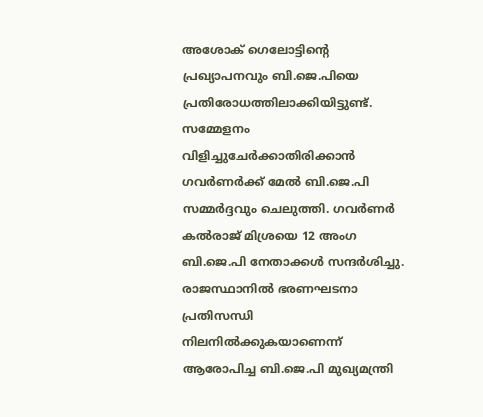അശോക് ഗെലോട്ടിന്റെ പ്രഖ്യാപനവും ബി.ജെ.പിയെ പ്രതിരോധത്തിലാക്കിയിട്ടുണ്ട്. സമ്മേളനം വിളിച്ചുചേർക്കാതിരിക്കാൻ ഗവർണർക്ക് മേൽ ബി.ജെ.പി സമ്മർദ്ദവും ചെലുത്തി. ഗവർണർ കൽരാജ് മിശ്രയെ 12 അംഗ ബി.ജെ.പി നേതാക്കൾ സന്ദർശിച്ചു. രാജസ്ഥാനിൽ ഭരണഘടനാ പ്രതിസന്ധി നിലനിൽക്കുകയാണെന്ന് ആരോപിച്ച ബി.ജെ.പി മുഖ്യമന്ത്രി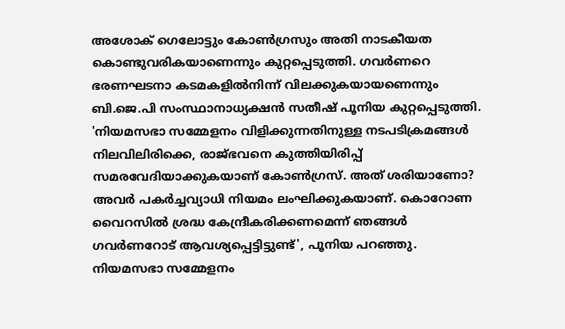അശോക് ഗെലോട്ടും കോൺഗ്രസും അതി നാടകീയത കൊണ്ടുവരികയാണെന്നും കുറ്റപ്പെടുത്തി. ഗവർണറെ ഭരണഘടനാ കടമകളിൽനിന്ന് വിലക്കുകയായണെന്നും ബി.ജെ.പി സംസ്ഥാനാധ്യക്ഷൻ സതീഷ് പൂനിയ കുറ്റപ്പെടുത്തി.
'നിയമസഭാ സമ്മേളനം വിളിക്കുന്നതിനുള്ള നടപടിക്രമങ്ങൾ നിലവിലിരിക്കെ, രാജ്ഭവനെ കുത്തിയിരിപ്പ് സമരവേദിയാക്കുകയാണ് കോൺഗ്രസ്. അത് ശരിയാണോ? അവർ പകർച്ചവ്യാധി നിയമം ലംഘിക്കുകയാണ്. കൊറോണ വൈറസിൽ ശ്രദ്ധ കേന്ദ്രീകരിക്കണമെന്ന് ഞങ്ങൾ ഗവർണറോട് ആവശ്യപ്പെട്ടിട്ടുണ്ട്', പൂനിയ പറഞ്ഞു. നിയമസഭാ സമ്മേളനം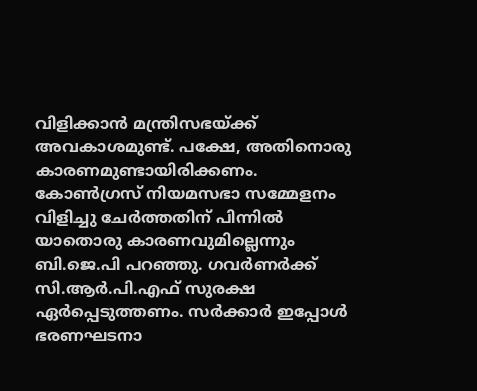വിളിക്കാൻ മന്ത്രിസഭയ്ക്ക് അവകാശമുണ്ട്. പക്ഷേ, അതിനൊരു കാരണമുണ്ടായിരിക്കണം. കോൺഗ്രസ് നിയമസഭാ സമ്മേളനം വിളിച്ചു ചേർത്തതിന് പിന്നിൽ യാതൊരു കാരണവുമില്ലെന്നും ബി.ജെ.പി പറഞ്ഞു. ഗവർണർക്ക് സി.ആർ.പി.എഫ് സുരക്ഷ ഏർപ്പെടുത്തണം. സർക്കാർ ഇപ്പോൾ ഭരണഘടനാ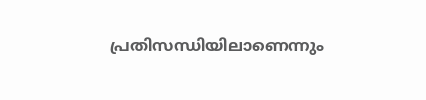പ്രതിസന്ധിയിലാണെന്നും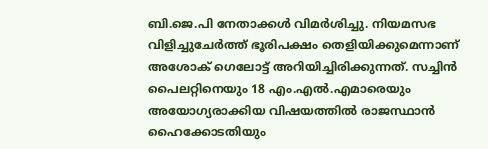ബി.ജെ.പി നേതാക്കൾ വിമർശിച്ചു. നിയമസഭ വിളിച്ചുചേർത്ത് ഭൂരിപക്ഷം തെളിയിക്കുമെന്നാണ് അശോക് ഗെലോട്ട് അറിയിച്ചിരിക്കുന്നത്. സച്ചിൻ പൈലറ്റിനെയും 18 എം.എൽ.എമാരെയും അയോഗ്യരാക്കിയ വിഷയത്തിൽ രാജസ്ഥാൻ ഹൈക്കോടതിയും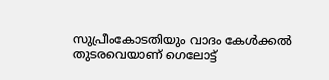സുപ്രീംകോടതിയും വാദം കേൾക്കൽ തുടരവെയാണ് ഗെലോട്ട്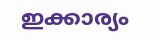ഇക്കാര്യം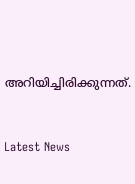അറിയിച്ചിരിക്കുന്നത്.



Latest News